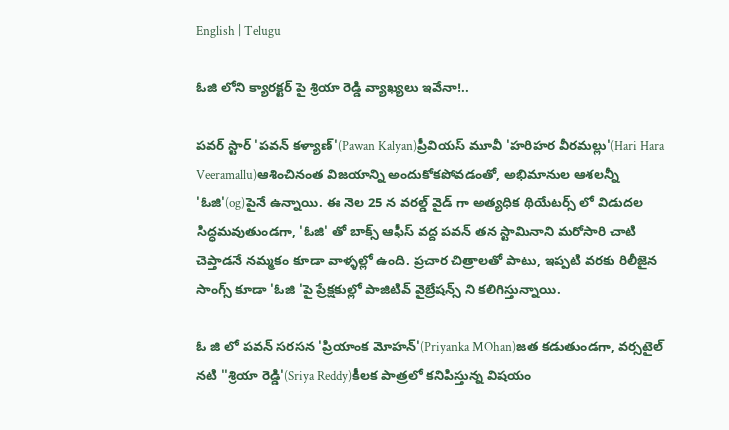English | Telugu

ఓజి లోని క్యారక్టర్ పై శ్రియా రెడ్డి వ్యాఖ్యలు ఇవేనా!..

పవర్ స్టార్ 'పవన్ కళ్యాణ్'(Pawan Kalyan)ప్రీవియస్ మూవీ 'హరిహర వీరమల్లు'(Hari Hara Veeramallu)ఆశించినంత విజయాన్ని అందుకోకపోవడంతో, అభిమానుల ఆశలన్నీ 'ఓజి'(og)పైనే ఉన్నాయి. ఈ నెల 25 న వరల్డ్ వైడ్ గా అత్యధిక థియేటర్స్ లో విడుదల సిద్ధమవుతుండగా, 'ఓజి' తో బాక్స్ ఆఫీస్ వద్ద పవన్ తన స్టామినాని మరోసారి చాటి చెప్తాడనే నమ్మకం కూడా వాళ్ళల్లో ఉంది. ప్రచార చిత్రాలతో పాటు, ఇప్పటి వరకు రిలీజైన సాంగ్స్ కూడా 'ఓజి 'పై ప్రేక్షకుల్లో పాజిటివ్ వైబ్రేషన్స్ ని కలిగిస్తున్నాయి.

ఓ జి లో పవన్ సరసన 'ప్రియాంక మోహన్'(Priyanka MOhan)జత కడుతుండగా, వర్సటైల్ నటి ''శ్రియా రెడ్డి'(Sriya Reddy)కీలక పాత్రలో కనిపిస్తున్న విషయం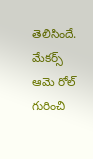తెలిసిందే. మేకర్స్ ఆమె రోల్ గురించి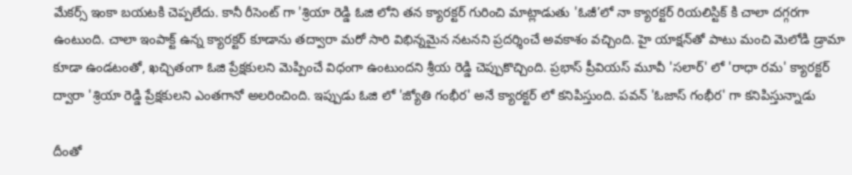మేకర్స్ ఇంకా బయటకి చెప్పలేదు. కానీ రీసెంట్ గా 'శ్రియా రెడ్డి ఓజి లోని తన క్యారక్టర్ గురించి మాట్లాడుతు 'ఓజీ’లో నా క్యారక్టర్ రియలిస్టిక్‌ కి చాలా దగ్గరగా ఉంటుంది. చాలా ఇంపాక్ట్ ఉన్న క్యారక్టర్ కూడాను తద్వారా మరో సారి విభిన్నమైన నటనని ప్రదర్శించే అవకాశం వచ్చింది. హై యాక్షన్‌తో పాటు మంచి మెలోడి డ్రామా కూడా ఉండటంతో, ఖచ్చితంగా ఓజి ప్రేక్షకులని మెప్పించే విధంగా ఉంటుందని శ్రీయ రెడ్డి చెప్పుకొచ్చింది. ప్రభాస్ ప్రీవియస్ మూవీ 'సలార్' లో 'రాధా రమ' క్యారక్టర్ ద్వారా 'శ్రియా రెడ్డి ప్రేక్షకులని ఎంతగానో అలరించింది. ఇప్పుడు ఓజి లో 'జ్యోతి గంభీర' అనే క్యారక్టర్ లో కనిపిస్తుంది. పవన్ 'ఓజాస్ గంభీర' గా కనిపిస్తున్నాడు

దీంతో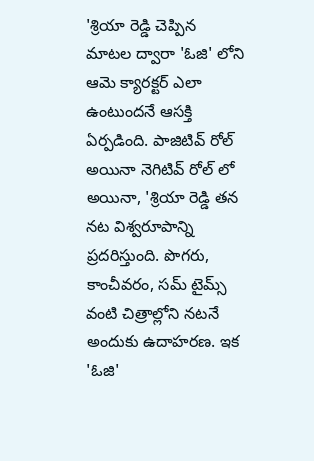'శ్రియా రెడ్డి చెప్పిన మాటల ద్వారా 'ఓజి' లోని ఆమె క్యారక్టర్ ఎలా ఉంటుందనే ఆసక్తి ఏర్పడింది. పాజిటివ్ రోల్ అయినా నెగిటివ్ రోల్ లో అయినా, 'శ్రియా రెడ్డి తన నట విశ్వరూపాన్ని ప్రదరిస్తుంది. పొగరు, కాంచీవరం, సమ్ టైమ్స్ వంటి చిత్రాల్లోని నటనే అందుకు ఉదాహరణ. ఇక 'ఓజి'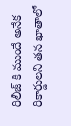రిలీజ్ కి ముందే అనేక రికార్డులని తన ఖాతాలో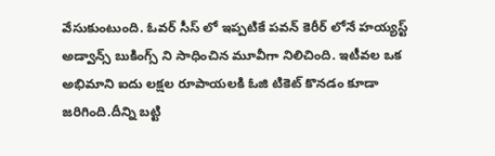వేసుకుంటుంది. ఓవర్ సీస్ లో ఇప్పటికే పవన్ కెరీర్ లోనే హయ్యస్ట్ అడ్వాన్స్ బుకింగ్స్ ని సాధించిన మూవీగా నిలిచింది. ఇటీవల ఒక అభిమాని ఐదు లక్షల రూపాయలకి ఓజి టికెట్ కొనడం కూడా జరిగింది.దీన్ని బట్టి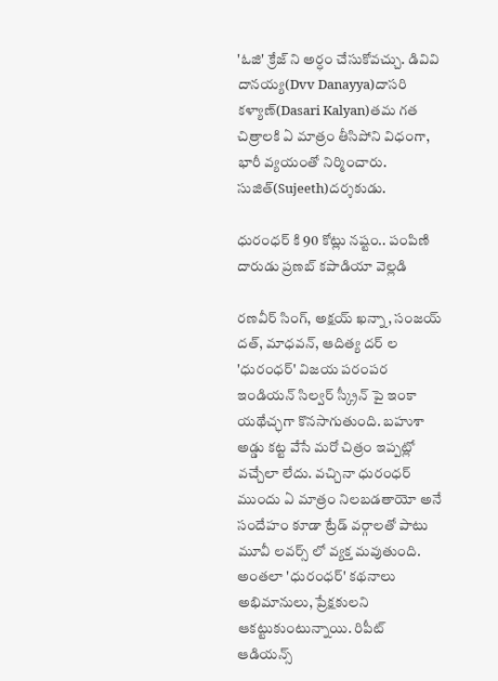'ఓజి' క్రేజ్ ని అర్ధం చేసుకోవచ్చు. డివివి దానయ్య(Dvv Danayya)దాసరి కళ్యాణ్(Dasari Kalyan)తమ గత చిత్రాలకి ఏ మాత్రం తీసిపోని విధంగా, భారీ వ్యయంతో నిర్మించారు. సుజిత్(Sujeeth)దర్శకుడు.

ధురంధర్ కి 90 కోట్లు నష్టం.. పంపిణి దారుడు ప్రణబ్ కపాడియా వెల్లడి

రణవీర్ సింగ్, అక్షయ్ ఖన్నా, సంజయ్ దత్, మాధవన్, ఆదిత్య దర్ ల 'ధురంధర్' విజయ పరంపర ఇండియన్ సిల్వర్ స్క్రీన్ పై ఇంకా యథేచ్ఛగా కొనసాగుతుంది. బహుశా అడ్డు కట్ట వేసే మరో చిత్రం ఇప్పట్లో వచ్చేలా లేదు. వచ్చినా ధురంధర్ ముందు ఏ మాత్రం నిలబడతాయో అనే సందేహం కూడా ట్రేడ్ వర్గాలతో పాటు మూవీ లవర్స్ లో వ్యక్త మవుతుంది. అంతలా 'ధురంధర్' కథనాలు అభిమానులు, ప్రేక్షకులని ఆకట్టుకుంటున్నాయి. రిపీట్ ఆడియన్స్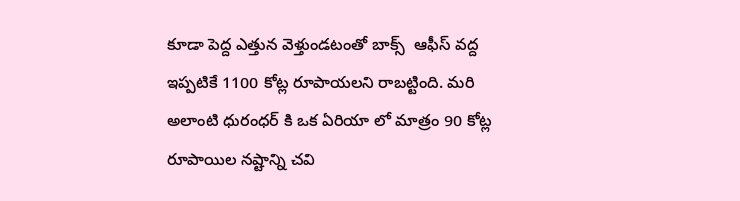కూడా పెద్ద ఎత్తున వెళ్తుండటంతో బాక్స్  ఆఫీస్ వద్ద ఇప్పటికే 1100 కోట్ల రూపాయలని రాబట్టింది. మరి అలాంటి ధురంధర్ కి ఒక ఏరియా లో మాత్రం 90 కోట్ల రూపాయిల నష్టాన్ని చవి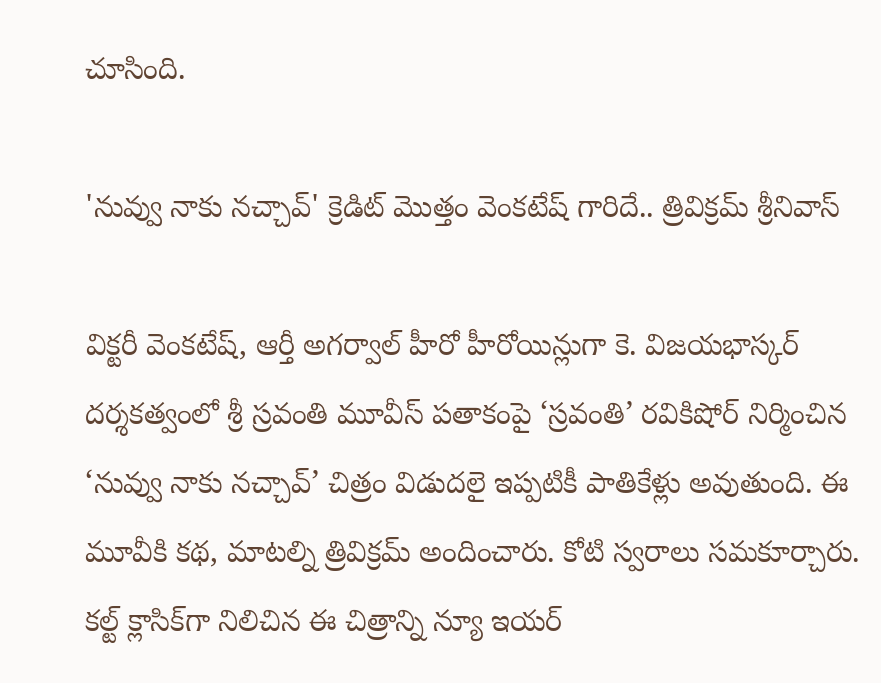చూసింది.

'నువ్వు నాకు నచ్చావ్' క్రెడిట్ మొత్తం వెంకటేష్ గారిదే.. త్రివిక్రమ్ శ్రీనివాస్

విక్టరీ వెంకటేష్, ఆర్తీ అగర్వాల్ హీరో హీరోయిన్లుగా కె. విజయభాస్కర్ దర్శకత్వంలో శ్రీ స్రవంతి మూవీస్ పతాకంపై ‘స్రవంతి’ రవికిషోర్ నిర్మించిన ‘నువ్వు నాకు నచ్చావ్’ చిత్రం విడుదలై ఇప్పటికీ పాతికేళ్లు అవుతుంది. ఈ మూవీకి కథ, మాటల్ని త్రివిక్రమ్ అందించారు. కోటి స్వరాలు సమకూర్చారు. కల్ట్ క్లాసిక్‌గా నిలిచిన ఈ చిత్రాన్ని న్యూ ఇయర్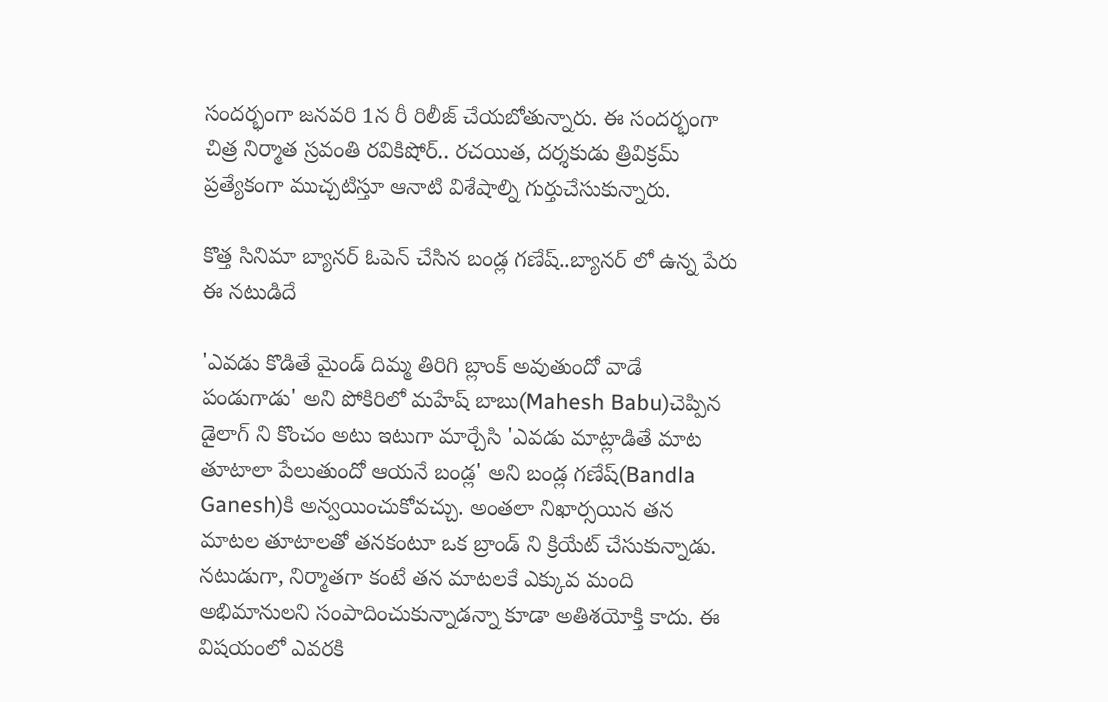సందర్భంగా జనవరి 1న రీ రిలీజ్ చేయబోతున్నారు. ఈ సందర్భంగా చిత్ర నిర్మాత స్రవంతి రవికిషోర్.. రచయిత, దర్శకుడు త్రివిక్రమ్ ప్రత్యేకంగా ముచ్చటిస్తూ ఆనాటి విశేషాల్ని గుర్తుచేసుకున్నారు.

కొత్త సినిమా బ్యానర్ ఓపెన్ చేసిన బండ్ల గణేష్..బ్యానర్ లో ఉన్న పేరు ఈ నటుడిదే

'ఎవడు కొడితే మైండ్ దిమ్మ తిరిగి బ్లాంక్ అవుతుందో వాడే పండుగాడు' అని పోకిరిలో మహేష్ బాబు(Mahesh Babu)చెప్పిన  డైలాగ్ ని కొంచం అటు ఇటుగా మార్చేసి 'ఎవడు మాట్లాడితే మాట తూటాలా పేలుతుందో ఆయనే బండ్ల' అని బండ్ల గణేష్(Bandla Ganesh)కి అన్వయించుకోవచ్చు. అంతలా నిఖార్సయిన తన మాటల తూటాలతో తనకంటూ ఒక బ్రాండ్ ని క్రియేట్ చేసుకున్నాడు. నటుడుగా, నిర్మాతగా కంటే తన మాటలకే ఎక్కువ మంది అభిమానులని సంపాదించుకున్నాడన్నా కూడా అతిశయోక్తి కాదు. ఈ విషయంలో ఎవరకి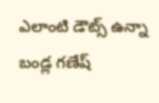ఎలాంటి డౌట్స్ ఉన్నా బండ్ల గణేష్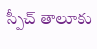స్పీచ్ తాలూకు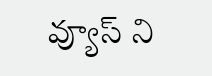వ్యూస్ ని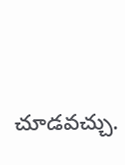చూడవచ్చు.